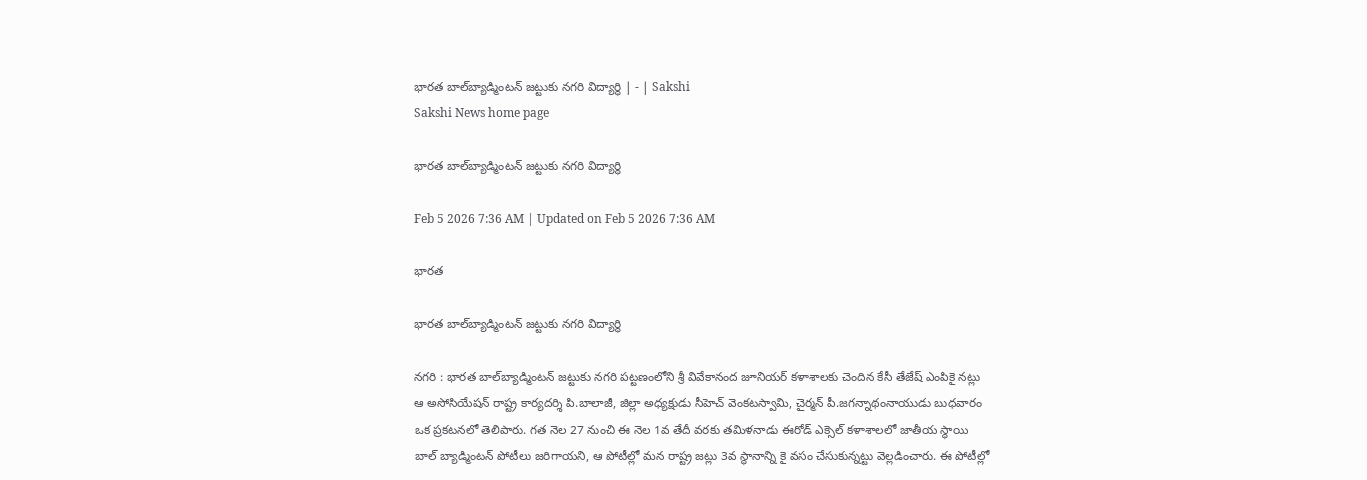భారత బాల్‌బ్యాడ్మింటన్‌ జట్టుకు నగరి విద్యార్థి | - | Sakshi
Sakshi News home page

భారత బాల్‌బ్యాడ్మింటన్‌ జట్టుకు నగరి విద్యార్థి

Feb 5 2026 7:36 AM | Updated on Feb 5 2026 7:36 AM

భారత

భారత బాల్‌బ్యాడ్మింటన్‌ జట్టుకు నగరి విద్యార్థి

నగరి : భారత బాల్‌బ్యాడ్మింటన్‌ జట్టుకు నగరి పట్టణంలోని శ్రీ వివేకానంద జూనియర్‌ కళాశాలకు చెందిన కేసీ తేజేష్‌ ఎంపికై నట్లు ఆ అసోసియేషన్‌ రాష్ట్ర కార్యదర్శి పి.బాలాజీ, జిల్లా అధ్యక్షుడు సీహెచ్‌ వెంకటస్వామి, చైర్మన్‌ పీ.జగన్నాథంనాయుడు బుధవారం ఒక ప్రకటనలో తెలిపారు. గత నెల 27 నుంచి ఈ నెల 1వ తేదీ వరకు తమిళనాడు ఈరోడ్‌ ఎక్సెల్‌ కళాశాలలో జాతీయ స్థాయి బాల్‌ బ్యాడ్మింటన్‌ పోటీలు జరిగాయని, ఆ పోటీల్లో మన రాష్ట్ర జట్లు 3వ స్థానాన్ని కై వసం చేసుకున్నట్టు వెల్లడించారు. ఈ పోటీల్లో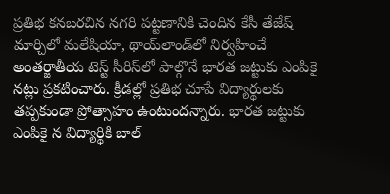ప్రతిభ కనబరచిన నగరి పట్టణానికి చెందిన కేసీ తేజేష్‌ మార్చిలో మలేషియా, థాయ్‌లాండ్‌లో నిర్వహించే అంతర్జాతీయ టెస్ట్‌ సీరిస్‌లో పాల్గొనే భారత జట్టుకు ఎంపికై నట్లు ప్రకటించారు. క్రీడల్లో ప్రతిభ చూపే విద్యార్థులకు తప్పకుండా ప్రోత్సాహం ఉంటుందన్నారు. భారత జట్టుకు ఎంపికై న విద్యార్థికి బాల్‌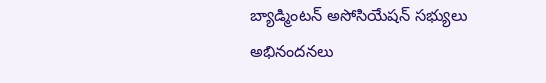బ్యాడ్మింటన్‌ అసోసియేషన్‌ సభ్యులు అభినందనలు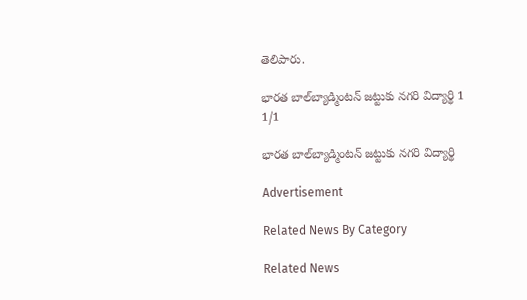తెలిపారు.

భారత బాల్‌బ్యాడ్మింటన్‌ జట్టుకు నగరి విద్యార్థి 1
1/1

భారత బాల్‌బ్యాడ్మింటన్‌ జట్టుకు నగరి విద్యార్థి

Advertisement

Related News By Category

Related News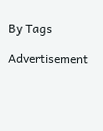By Tags

Advertisement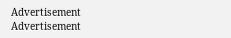Advertisement
Advertisement